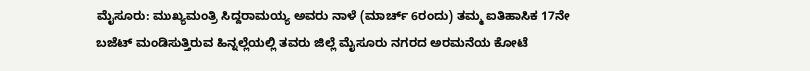ಮೈಸೂರು: ಮುಖ್ಯಮಂತ್ರಿ ಸಿದ್ದರಾಮಯ್ಯ ಅವರು ನಾಳೆ (ಮಾರ್ಚ್ 6ರಂದು) ತಮ್ಮ ಐತಿಹಾಸಿಕ 17ನೇ ಬಜೆಟ್ ಮಂಡಿಸುತ್ತಿರುವ ಹಿನ್ನಲ್ಲೆಯಲ್ಲಿ ತವರು ಜಿಲ್ಲೆ ಮೈಸೂರು ನಗರದ ಅರಮನೆಯ ಕೋಟೆ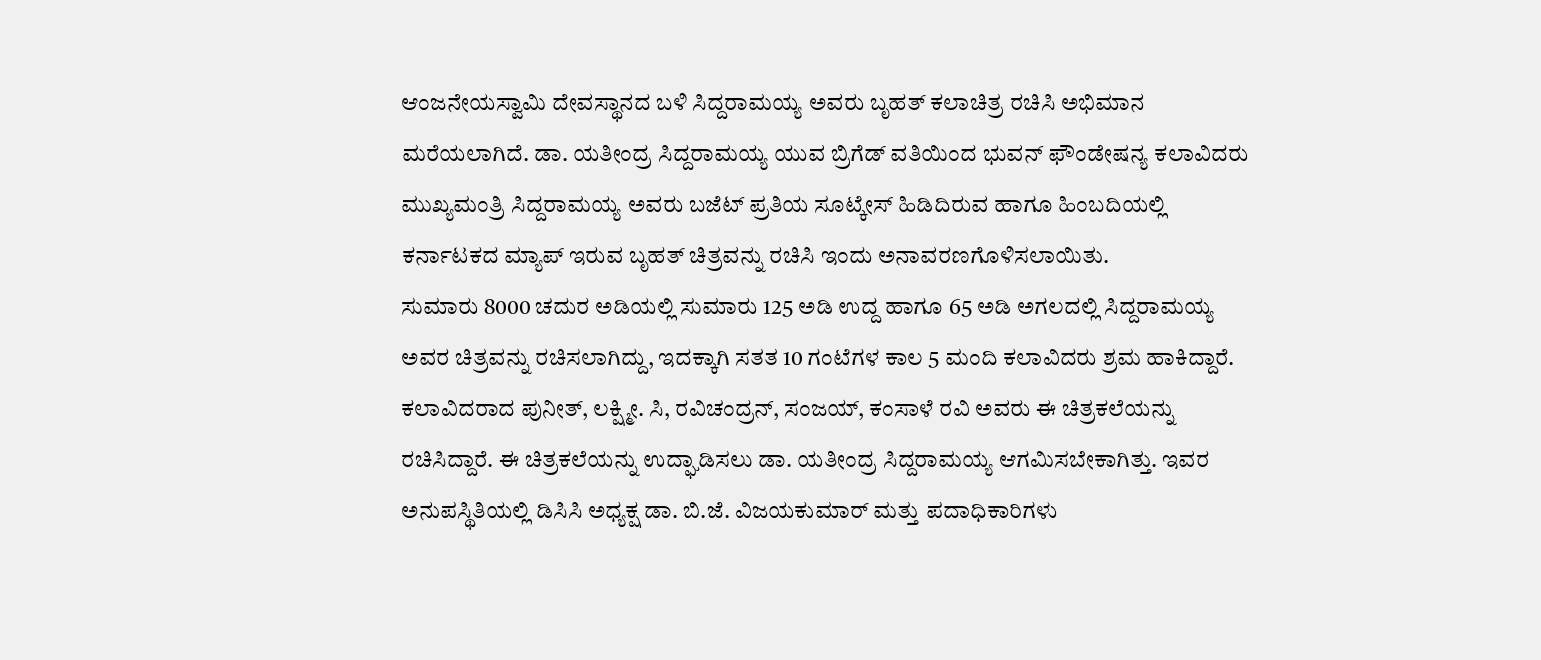ಆಂಜನೇಯಸ್ವಾಮಿ ದೇವಸ್ಥಾನದ ಬಳಿ ಸಿದ್ದರಾಮಯ್ಯ ಅವರು ಬೃಹತ್ ಕಲಾಚಿತ್ರ ರಚಿಸಿ ಅಭಿಮಾನ ಮರೆಯಲಾಗಿದೆ. ಡಾ. ಯತೀಂದ್ರ ಸಿದ್ದರಾಮಯ್ಯ ಯುವ ಬ್ರಿಗೆಡ್ ವತಿಯಿಂದ ಭುವನ್ ಫೌಂಡೇಷನ್ಯ ಕಲಾವಿದರು ಮುಖ್ಯಮಂತ್ರಿ ಸಿದ್ದರಾಮಯ್ಯ ಅವರು ಬಜೆಟ್ ಪ್ರತಿಯ ಸೂಟ್ಕೇಸ್ ಹಿಡಿದಿರುವ ಹಾಗೂ ಹಿಂಬದಿಯಲ್ಲಿ ಕರ್ನಾಟಕದ ಮ್ಯಾಪ್ ಇರುವ ಬೃಹತ್ ಚಿತ್ರವನ್ನು ರಚಿಸಿ ಇಂದು ಅನಾವರಣಗೊಳಿಸಲಾಯಿತು.
ಸುಮಾರು 8000 ಚದುರ ಅಡಿಯಲ್ಲಿ ಸುಮಾರು 125 ಅಡಿ ಉದ್ದ ಹಾಗೂ 65 ಅಡಿ ಅಗಲದಲ್ಲಿ ಸಿದ್ದರಾಮಯ್ಯ ಅವರ ಚಿತ್ರವನ್ನು ರಚಿಸಲಾಗಿದ್ದು, ಇದಕ್ಕಾಗಿ ಸತತ 10 ಗಂಟೆಗಳ ಕಾಲ 5 ಮಂದಿ ಕಲಾವಿದರು ಶ್ರಮ ಹಾಕಿದ್ದಾರೆ. ಕಲಾವಿದರಾದ ಪುನೀತ್, ಲಕ್ಷ್ಮೀ. ಸಿ, ರವಿಚಂದ್ರನ್, ಸಂಜಯ್, ಕಂಸಾಳೆ ರವಿ ಅವರು ಈ ಚಿತ್ರಕಲೆಯನ್ನು ರಚಿಸಿದ್ದಾರೆ. ಈ ಚಿತ್ರಕಲೆಯನ್ನು ಉದ್ಘಾಡಿಸಲು ಡಾ. ಯತೀಂದ್ರ ಸಿದ್ದರಾಮಯ್ಯ ಆಗಮಿಸಬೇಕಾಗಿತ್ತು. ಇವರ ಅನುಪಸ್ಥಿತಿಯಲ್ಲಿ ಡಿಸಿಸಿ ಅಧ್ಯಕ್ಷ ಡಾ. ಬಿ.ಜೆ. ವಿಜಯಕುಮಾರ್ ಮತ್ತು ಪದಾಧಿಕಾರಿಗಳು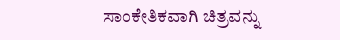ಸಾಂಕೇತಿಕವಾಗಿ ಚಿತ್ರವನ್ನು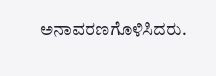ಅನಾವರಣಗೊಳಿಸಿದರು.